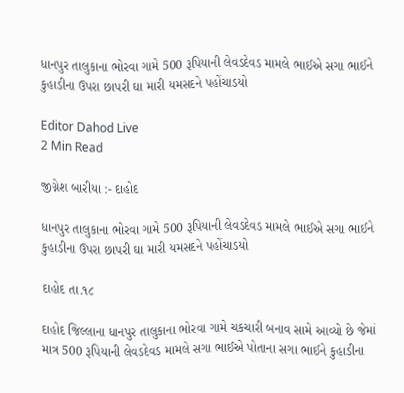ધાનપુર તાલુકાના ભોરવા ગામે 500 રૂપિયાની લેવડદેવડ મામલે ભાઈએ સગા ભાઈને કુહાડીના ઉપરા છાપરી ઘા મારી યમસદને પહોંચાડયો

Editor Dahod Live
2 Min Read

જીગ્નેશ બારીયા :- દાહોદ

ધાનપુર તાલુકાના ભોરવા ગામે 500 રૂપિયાની લેવડદેવડ મામલે ભાઈએ સગા ભાઈને કુહાડીના ઉપરા છાપરી ઘા મારી યમસદને પહોંચાડયો

દાહોદ તા.૧૮

દાહોદ જિલ્લાના ધાનપુર તાલુકાના ભોરવા ગામે ચકચારી બનાવ સામે આવ્યો છે જેમાં માત્ર 500 રૂપિયાની લેવડદેવડ મામલે સગા ભાઈએ પોતાના સગા ભાઈને કુહાડીના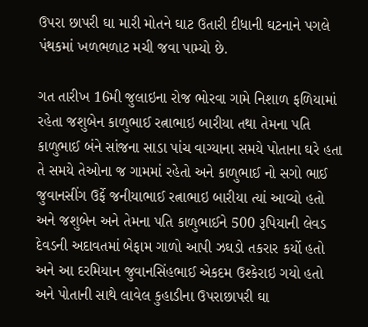ઉપરા છાપરી ઘા મારી મોતને ઘાટ ઉતારી દીધાની ઘટનાને પગલે પંથકમાં ખળભળાટ મચી જવા પામ્યો છે.

ગત તારીખ 16મી જુલાઇના રોજ ભોરવા ગામે નિશાળ ફળિયામાં રહેતા જશુબેન કાળુભાઈ રત્નાભાઇ બારીયા તથા તેમના પતિ કાળુભાઈ બંને સાંજના સાડા પાંચ વાગ્યાના સમયે પોતાના ઘરે હતા તે સમયે તેઓના જ ગામમાં રહેતો અને કાળુભાઈ નો સગો ભાઈ જુવાનસીંગ ઉર્ફે જનીયાભાઈ રત્નાભાઇ બારીયા ત્યાં આવ્યો હતો અને જશુબેન અને તેમના પતિ કાળુભાઈને 500 રૂપિયાની લેવડ દેવડની અદાવતમાં બેફામ ગાળો આપી ઝઘડો તકરાર કર્યો હતો અને આ દરમિયાન જુવાનસિંહભાઈ એકદમ ઉશ્કેરાઇ ગયો હતો અને પોતાની સાથે લાવેલ કુહાડીના ઉપરાછાપરી ઘા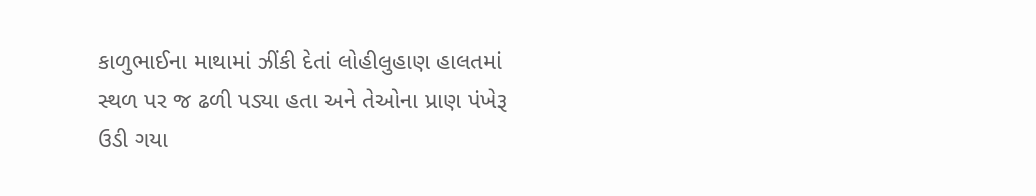કાળુભાઈના માથામાં ઝીંકી દેતાં લોહીલુહાણ હાલતમાં સ્થળ પર જ ઢળી પડ્યા હતા અને તેઓના પ્રાણ પંખેરૂ ઉડી ગયા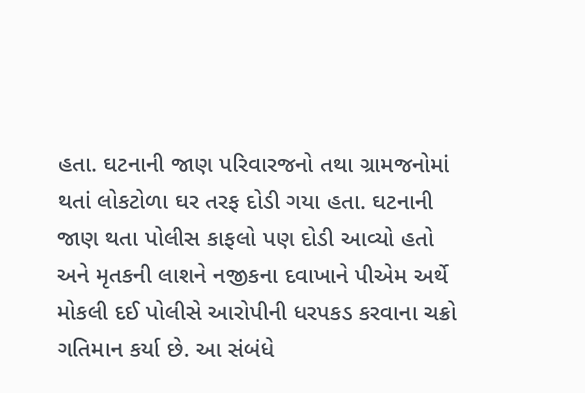હતા. ઘટનાની જાણ પરિવારજનો તથા ગ્રામજનોમાં થતાં લોકટોળા ઘર તરફ દોડી ગયા હતા. ઘટનાની જાણ થતા પોલીસ કાફલો પણ દોડી આવ્યો હતો અને મૃતકની લાશને નજીકના દવાખાને પીએમ અર્થે મોકલી દઈ પોલીસે આરોપીની ધરપકડ કરવાના ચક્રો ગતિમાન કર્યા છે. આ સંબંધે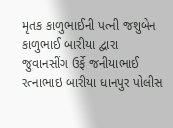મૃતક કાળુભાઈની પત્ની જશુબેન કાળુભાઈ બારીયા દ્વારા જુવાનસીંગ ઉર્ફે જનીયાભાઈ રત્નાભાઇ બારીયા ધાનપુર પોલીસ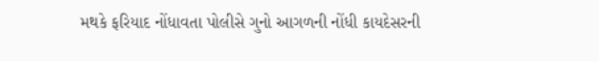મથકે ફરિયાદ નોંધાવતા પોલીસે ગુનો આગળની નોંધી કાયદેસરની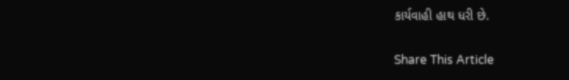કાર્યવાહી હાથ ધરી છે.

Share This Article